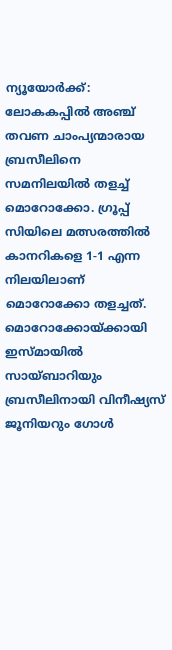ന്യൂയോർക്ക്: ലോകകപ്പിൽ അഞ്ച് തവണ ചാംപ്യന്മാരായ ബ്രസീലിനെ സമനിലയിൽ തളച്ച് മൊറോക്കോ. ഗ്രൂപ്പ് സിയിലെ മത്സരത്തിൽ കാനറികളെ 1-1 എന്ന നിലയിലാണ് മൊറോക്കോ തളച്ചത്. മൊറോക്കോയ്ക്കായി ഇസ്മായിൽ സായ്ബാറിയും ബ്രസീലിനായി വിനീഷ്യസ് ജൂനിയറും ഗോൾ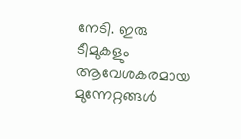നേടി. ഇരു ടീമുകളും ആവേശകരമായ മുന്നേറ്റങ്ങൾ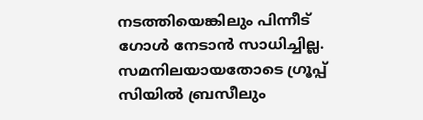നടത്തിയെങ്കിലും പിന്നീട് ഗോൾ നേടാൻ സാധിച്ചില്ല. സമനിലയായതോടെ ഗ്രൂപ്പ് സിയിൽ ബ്രസീലും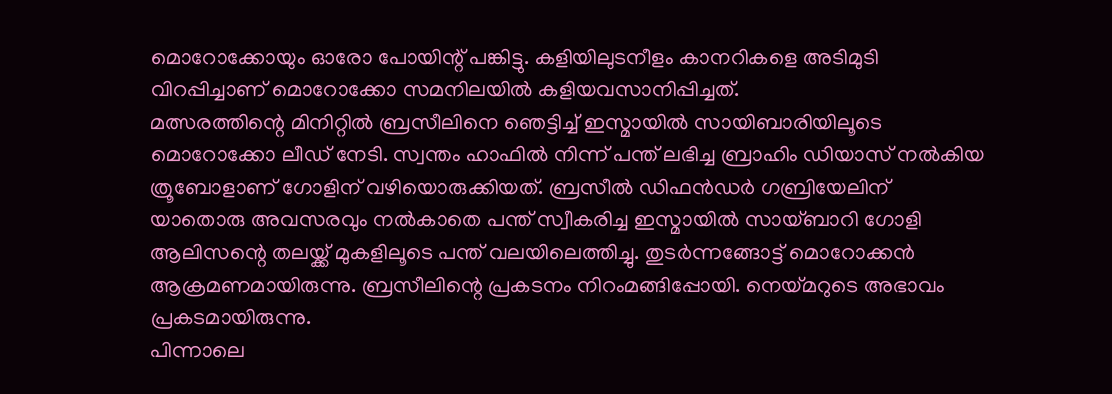മൊറോക്കോയും ഓരോ പോയിന്റ് പങ്കിട്ടു. കളിയിലുടനീളം കാനറികളെ അടിമുടി വിറപ്പിച്ചാണ് മൊറോക്കോ സമനിലയിൽ കളിയവസാനിപ്പിച്ചത്.
മത്സരത്തിന്റെ മിനിറ്റിൽ ബ്രസീലിനെ ഞെട്ടിച്ച് ഇസ്മായിൽ സായിബാരിയിലൂടെ മൊറോക്കോ ലീഡ് നേടി. സ്വന്തം ഹാഫിൽ നിന്ന് പന്ത് ലഭിച്ച ബ്രാഹിം ഡിയാസ് നൽകിയ ത്രൂബോളാണ് ഗോളിന് വഴിയൊരുക്കിയത്. ബ്രസീൽ ഡിഫൻഡർ ഗബ്രിയേലിന് യാതൊരു അവസരവും നൽകാതെ പന്ത് സ്വീകരിച്ച ഇസ്മായിൽ സായ്ബാറി ഗോളി ആലിസന്റെ തലയ്ക്ക് മുകളിലൂടെ പന്ത് വലയിലെത്തിച്ചു. തുടർന്നങ്ങോട്ട് മൊറോക്കൻ ആക്രമണമായിരുന്നു. ബ്രസീലിന്റെ പ്രകടനം നിറംമങ്ങിപ്പോയി. നെയ്മറുടെ അഭാവം പ്രകടമായിരുന്നു.
പിന്നാലെ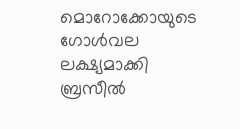മൊറോക്കോയുടെ ഗോൾവല ലക്ഷ്യമാക്കി ബ്രസീൽ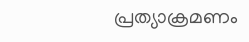പ്രത്യാക്രമണം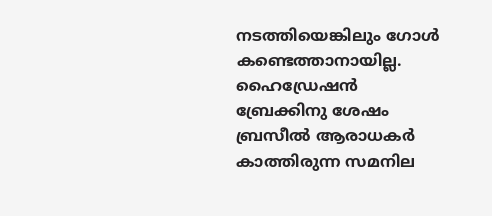നടത്തിയെങ്കിലും ഗോൾ കണ്ടെത്താനായില്ല. ഹൈഡ്രേഷൻ ബ്രേക്കിനു ശേഷം ബ്രസീൽ ആരാധകർ കാത്തിരുന്ന സമനില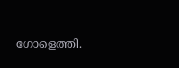ഗോളെത്തി.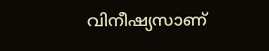വിനീഷ്യസാണ്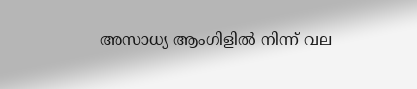അസാധ്യ ആംഗിളിൽ നിന്ന് വല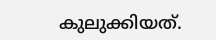കുലുക്കിയത്.